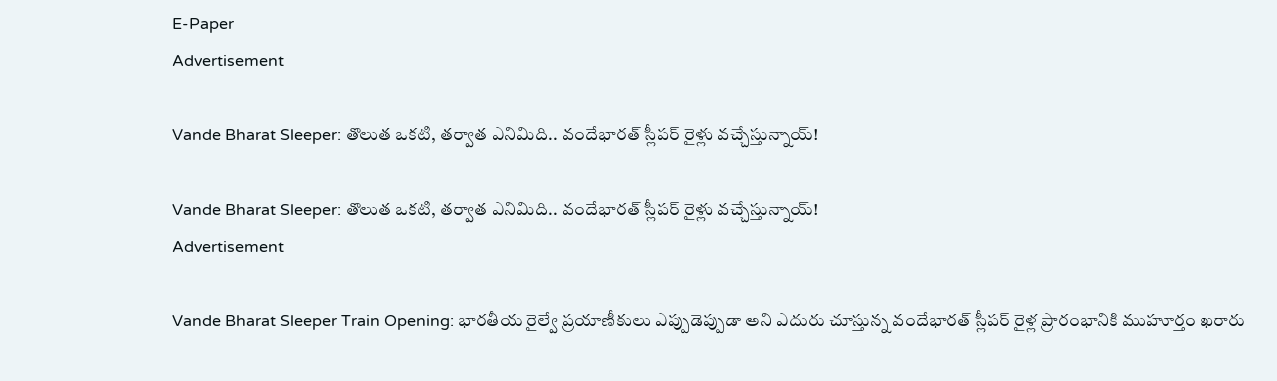E-Paper
Advertisement

Vande Bharat Sleeper: తొలుత ఒకటి, తర్వాత ఎనిమిది.. వందేభారత్ స్లీపర్ రైళ్లు వచ్చేస్తున్నాయ్!

Vande Bharat Sleeper: తొలుత ఒకటి, తర్వాత ఎనిమిది.. వందేభారత్ స్లీపర్ రైళ్లు వచ్చేస్తున్నాయ్!
Advertisement

Vande Bharat Sleeper Train Opening: భారతీయ రైల్వే ప్రయాణీకులు ఎప్పుడెప్పుడా అని ఎదురు చూస్తున్న వందేభారత్ స్లీపర్ రైళ్ల ప్రారంభానికి ముహూర్తం ఖరారు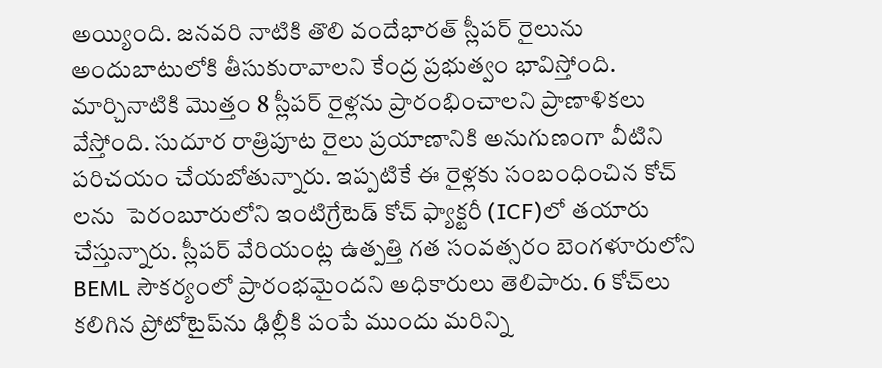అయ్యింది. జనవరి నాటికి తొలి వందేభారత్ స్లీపర్ రైలును అందుబాటులోకి తీసుకురావాలని కేంద్ర ప్రభుత్వం భావిస్తోంది. మార్చినాటికి మొత్తం 8 స్లీపర్ రైళ్లను ప్రారంభించాలని ప్రాణాళికలు వేస్తోంది. సుదూర రాత్రిపూట రైలు ప్రయాణానికి అనుగుణంగా వీటిని పరిచయం చేయబోతున్నారు. ఇప్పటికే ఈ రైళ్లకు సంబంధించిన కోచ్ లను  పెరంబూరులోని ఇంటిగ్రేటెడ్ కోచ్ ఫ్యాక్టరీ (ICF)లో తయారు చేస్తున్నారు. స్లీపర్ వేరియంట్ల ఉత్పత్తి గత సంవత్సరం బెంగళూరులోని BEML సౌకర్యంలో ప్రారంభమైందని అధికారులు తెలిపారు. 6 కోచ్‌లు కలిగిన ప్రోటోటైప్‌ను ఢిల్లీకి పంపే ముందు మరిన్ని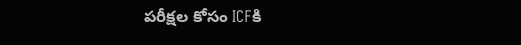పరీక్షల కోసం ICFకి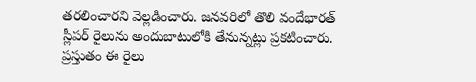తరలించారని వెల్లడించారు. జనవరిలో తొలి వందేభారత్ స్లీపర్ రైలును అందుబాటులోకి తేనున్నట్లు ప్రకటించారు. ప్రస్తుతం ఈ రైలు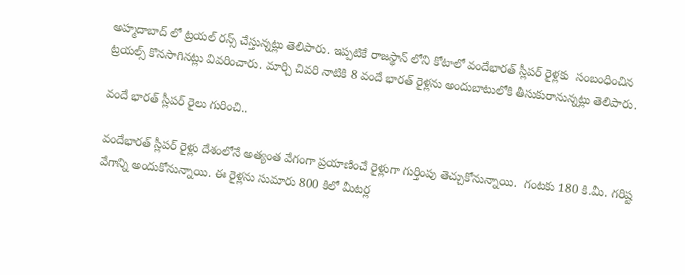అహ్మదాబాద్‌ లో ట్రయల్ రన్స్ చేస్తున్నట్లు తెలిపారు. ఇప్పటికే రాజస్థాన్ లోని కోటాలో వందేభారత్ స్లీపర్ రైళ్లకు  సంబంధించిన ట్రయల్స్ కొనసాగినట్లు వివరించారు. మార్చి చివరి నాటికి 8 వందే భారత్ రైళ్లను అందుబాటులోకి తీసుకురానున్నట్లు తెలిపారు.

వందే భారత్ స్లీపర్ రైలు గురించి..

వందేభారత్ స్లీపర్ రైళ్లు దేశంలోనే అత్యంత వేగంగా ప్రయాణించే రైళ్లుగా గుర్తింపు తెచ్చుకోనున్నాయి.  గంటకు 180 కి.మీ. గరిష్ట వేగాన్ని అందుకోనున్నాయి. ఈ రైళ్లను సుమారు 800 కిలో మీటర్ల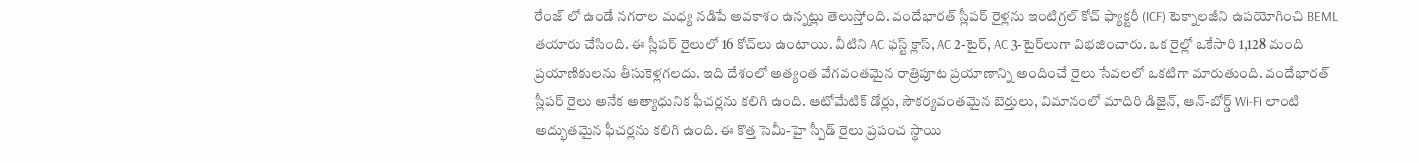రేంజ్ లో ఉండే నగరాల మధ్య నడిపే అవకాశం ఉన్నట్లు తెలుస్తోంది. వందేభారత్ స్లీపర్ రైళ్లను ఇంటిగ్రల్ కోచ్ ఫ్యాక్టరీ (ICF) టెక్నాలజీని ఉపయోగించి BEML తయారు చేసింది. ఈ స్లీపర్ రైలులో 16 కోచ్‌లు ఉంటాయి. వీటిని AC ఫస్ట్ క్లాస్, AC 2-టైర్, AC 3-టైర్‌లుగా విభజించారు. ఒక రైల్లో ఒకేసారి 1,128 మంది ప్రయాణికులను తీసుకెళ్లగలదు. ఇది దేశంలో అత్యంత వేగవంతమైన రాత్రిపూట ప్రయాణాన్ని అందించే రైలు సేవలలో ఒకటిగా మారుతుంది. వందేభారత్ స్లీపర్ రైలు అనేక అత్యాధునిక ఫీచర్లను కలిగి ఉంది. ఆటోమేటిక్ డోర్లు, సౌకర్యవంతమైన బెర్తులు, విమానంలో మాదిరి డిజైన్, ఆన్-బోర్డ్ Wi-Fi లాంటి అద్భుతమైన ఫీచర్లను కలిగి ఉంది. ఈ కొత్త సెమీ-హై స్పీడ్ రైలు ప్రపంచ స్థాయి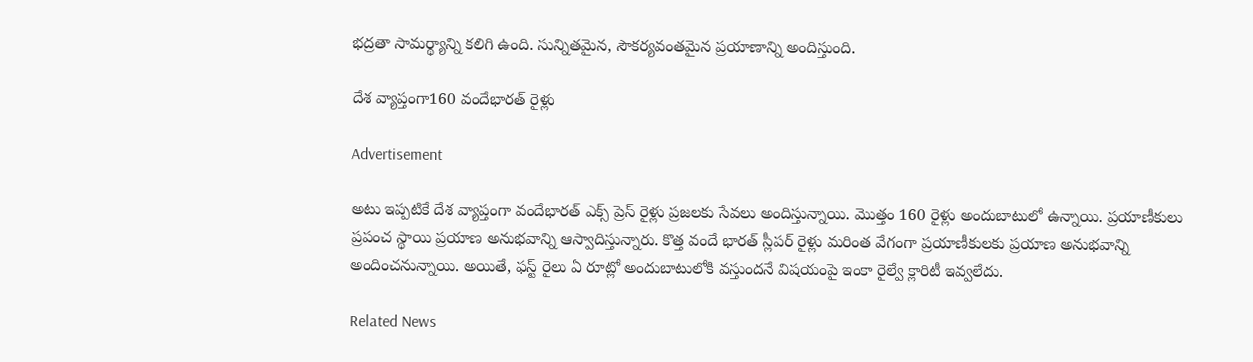భద్రతా సామర్థ్యాన్ని కలిగి ఉంది. సున్నితమైన, సౌకర్యవంతమైన ప్రయాణాన్ని అందిస్తుంది.

దేశ వ్యాప్తంగా160 వందేభారత్ రైళ్లు

Advertisement

అటు ఇప్పటికే దేశ వ్యాప్తంగా వందేభారత్ ఎక్స్ ప్రెస్ రైళ్లు ప్రజలకు సేవలు అందిస్తున్నాయి. మొత్తం 160 రైళ్లు అందుబాటులో ఉన్నాయి. ప్రయాణీకులు ప్రపంచ స్థాయి ప్రయాణ అనుభవాన్ని ఆస్వాదిస్తున్నారు. కొత్త వందే భారత్ స్లీపర్ రైళ్లు మరింత వేగంగా ప్రయాణీకులకు ప్రయాణ అనుభవాన్ని అందించనున్నాయి. అయితే, ఫస్ట్ రైలు ఏ రూట్లో అందుబాటులోకి వస్తుందనే విషయంపై ఇంకా రైల్వే క్లారిటీ ఇవ్వలేదు.

Related News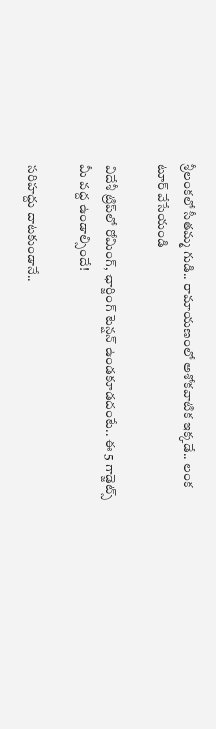శ్రీలంకలో సీతమ్మ గుడి.. రామాయణంలో అశోకవాటిక ఇక్కడే.. లంక టూర్ వేసేయండి

విదేశీ ట్రిప్‌లో రోమింగ్, ఛార్జింగ్ టెన్షన్ ఉండకూడదంటే.. ఈ 5 గాడ్జెట్స్ మీ వద్ద ఉండాల్సిందే!

సరిహద్దు దాటకుండానే..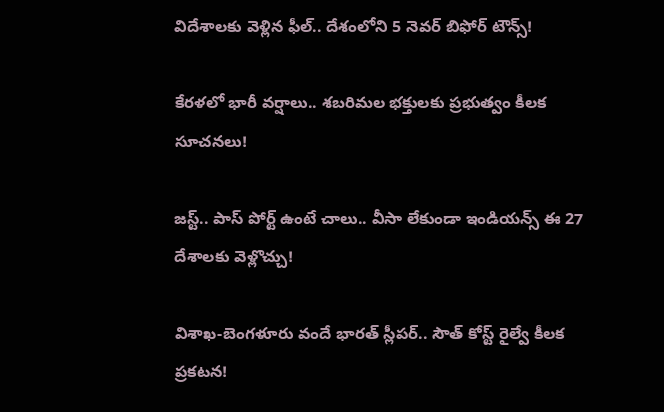విదేశాలకు వెళ్లిన ఫీల్.. దేశంలోని 5 నెవర్ బిఫోర్ టౌన్స్!

కేరళలో భారీ వర్షాలు.. శబరిమల భక్తులకు ప్రభుత్వం కీలక సూచనలు!

జస్ట్.. పాస్‌ పోర్ట్ ఉంటే చాలు.. వీసా లేకుండా ఇండియన్స్ ఈ 27 దేశాలకు వెళ్లొచ్చు!

విశాఖ-బెంగళూరు వందే భారత్ స్లీపర్‌.. సౌత్ కోస్ట్ రైల్వే కీలక ప్రకటన!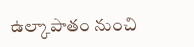ఉల్కాపాతం నుంచి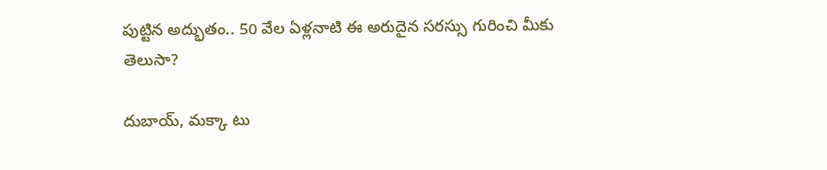పుట్టిన అద్భుతం.. 50 వేల ఏళ్లనాటి ఈ అరుదైన సరస్సు గురించి మీకు తెలుసా?

దుబాయ్, మక్కా టు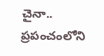చైనా.. ప్రపంచంలోని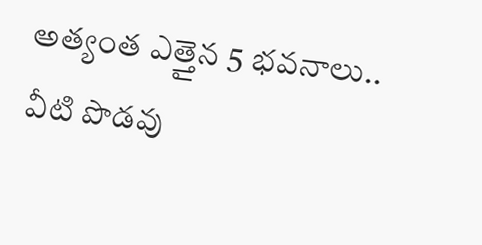అత్యంత ఎత్తైన 5 భవనాలు.. వీటి పొడవు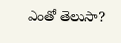ఎంతో తెలుసా?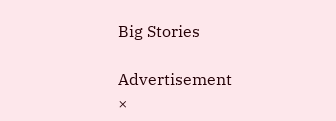Big Stories

Advertisement
×